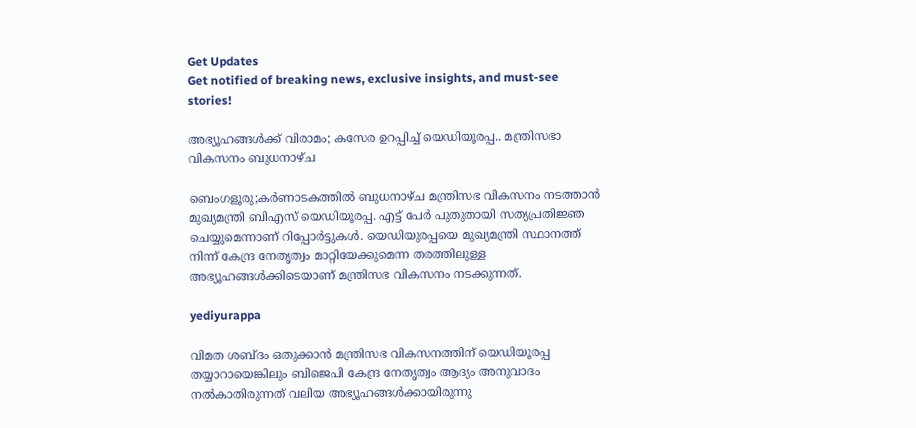Get Updates
Get notified of breaking news, exclusive insights, and must-see stories!

അഭ്യൂഹങ്ങൾക്ക് വിരാമം; കസേര ഉറപ്പിച്ച് യെഡിയൂരപ്പ.. മന്ത്രിസഭാ വികസനം ബുധനാഴ്ച

ബെംഗളൂരു;കർണാടകത്തിൽ ബുധനാഴ്ച മന്ത്രിസഭ വികസനം നടത്താൻ മുഖ്യമന്ത്രി ബിഎസ് യെഡിയൂരപ്പ. എട്ട് പേർ പുതുതായി സത്യപ്രതിജ്ഞ ചെയ്യുമെന്നാണ് റിപ്പോർട്ടുകൾ. യെഡിയുരപ്പയെ മുഖ്യമന്ത്രി സ്ഥാനത്ത് നിന്ന് കേന്ദ്ര നേതൃത്വം മാറ്റിയേക്കുമെന്ന തരത്തിലുള്ള അഭ്യൂഹങ്ങൾക്കിടെയാണ് മന്ത്രിസഭ വികസനം നടക്കുന്നത്.

yediyurappa

വിമത ശബ്ദം ഒതുക്കാൻ മന്ത്രിസഭ വികസനത്തിന് യെഡിയൂരപ്പ തയ്യാറായെങ്കിലും ബിജെപി കേന്ദ്ര നേതൃത്വം ആദ്യം അനുവാദം നൽകാതിരുന്നത് വലിയ അഭ്യൂഹങ്ങൾക്കായിരുന്നു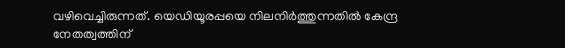വഴിവെച്ചിരുന്നത്. യെഡിയൂരപ്പയെ നിലനിർത്തുന്നതിൽ കേന്ദ്ര നേതത്വത്തിന്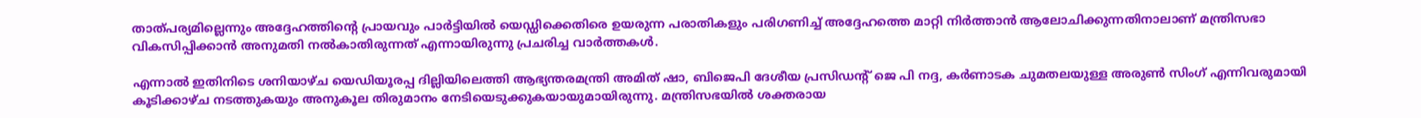താത്പര്യമില്ലെന്നും അദ്ദേഹത്തിന്റെ പ്രായവും പാർട്ടിയിൽ യെഡ്ഡിക്കെതിരെ ഉയരുന്ന പരാതികളും പരിഗണിച്ച് അദ്ദേഹത്തെ മാറ്റി നിർത്താൻ ആലോചിക്കുന്നതിനാലാണ് മന്ത്രിസഭാ വികസിപ്പിക്കാൻ അനുമതി നൽകാതിരുന്നത് എന്നായിരുന്നു പ്രചരിച്ച വാർത്തകൾ.

എന്നാൽ ഇതിനിടെ ശനിയാഴ്ച യെഡിയൂരപ്പ ദില്ലിയിലെത്തി ആഭ്യന്തരമന്ത്രി അമിത് ഷാ, ബിജെപി ദേശീയ പ്രസിഡന്റ് ജെ പി നദ്ദ, കർണാടക ചുമതലയുള്ള അരുൺ സിംഗ് എന്നിവരുമായി കൂടിക്കാഴ്ച നടത്തുകയും അനുകൂല തിരുമാനം നേടിയെടുക്കുകയായുമായിരുന്നു. മന്ത്രിസഭയിൽ ശക്തരായ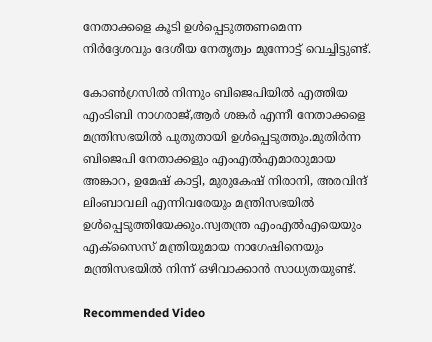നേതാക്കളെ കൂടി ഉൾപ്പെടുത്തണമെന്ന നിർദ്ദേശവും ദേശീയ നേതൃത്വം മുന്നോട്ട് വെച്ചിട്ടുണ്ട്.

കോൺഗ്രസിൽ നിന്നും ബിജെപിയിൽ എത്തിയ എംടിബി നാഗരാജ്,ആർ ശങ്കർ എന്നീ നേതാക്കളെ മന്ത്രിസഭയിൽ പുതുതായി ഉൾപ്പെടുത്തും.മുതിർന്ന ബിജെപി നേതാക്കളും എം‌എൽ‌എമാരാുമായ അങ്കാറ, ഉമേഷ് കാട്ടി, മുരുകേഷ് നിരാനി, അരവിന്ദ് ലിംബാവലി എന്നിവരേയും മന്ത്രിസഭയിൽ ഉൾപ്പെടുത്തിയേക്കും.സ്വതന്ത്ര എം‌എൽ‌എയെയും എക്സൈസ് മന്ത്രിയുമായ നാഗേഷിനെയും മന്ത്രിസഭയിൽ നിന്ന് ഒഴിവാക്കാൻ സാധ്യതയുണ്ട്.

Recommended Video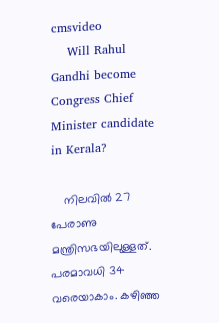cmsvideo
    Will Rahul Gandhi become Congress Chief Minister candidate in Kerala?

    നിലവിൽ 27 പേരാണു മന്ത്രിസഭയിലുള്ളത്. പരമാവധി 34 വരെയാകാം. കഴിഞ്ഞ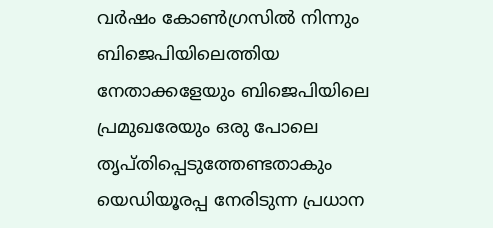വർഷം കോൺഗ്രസിൽ നിന്നും ബിജെപിയിലെത്തിയ നേതാക്കളേയും ബിജെപിയിലെ പ്രമുഖരേയും ഒരു പോലെ തൃപ്തിപ്പെടുത്തേണ്ടതാകും യെഡിയൂരപ്പ നേരിടുന്ന പ്രധാന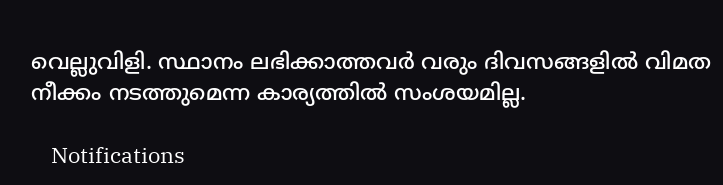വെല്ലുവിളി. സ്ഥാനം ലഭിക്കാത്തവർ വരും ദിവസങ്ങളിൽ വിമത നീക്കം നടത്തുമെന്ന കാര്യത്തിൽ സംശയമില്ല.

    Notifications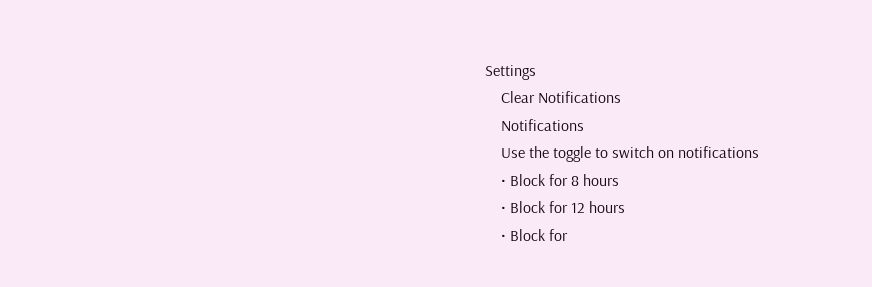Settings
    Clear Notifications
    Notifications
    Use the toggle to switch on notifications
    • Block for 8 hours
    • Block for 12 hours
    • Block for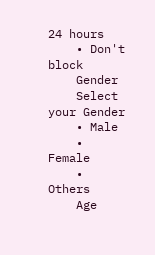24 hours
    • Don't block
    Gender
    Select your Gender
    • Male
    • Female
    • Others
    Age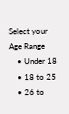Select your Age Range
    • Under 18
    • 18 to 25
    • 26 to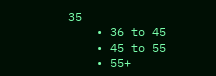35
    • 36 to 45
    • 45 to 55
    • 55+